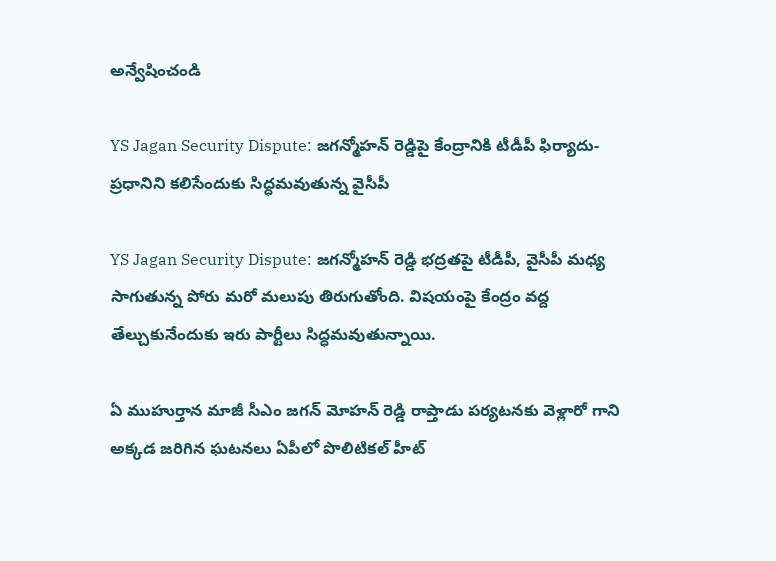అన్వేషించండి

YS Jagan Security Dispute: జగన్మోహన్ రెడ్డిపై కేంద్రానికి టీడీపీ ఫిర్యాదు-ప్రధానిని కలిసేందుకు సిద్ధమవుతున్న వైసీపీ

YS Jagan Security Dispute: జగన్మోహన్ రెడ్డి భద్రతపై టీడీపీ, వైసీపీ మధ్య సాగుతున్న పోరు మరో మలుపు తిరుగుతోంది. విషయంపై కేంద్రం వద్ద తేల్చుకునేందుకు ఇరు పార్టీలు సిద్ధమవుతున్నాయి.

ఏ ముహుర్తాన మాజీ సీఎం జగన్ మోహన్ రెడ్డి రాప్తాడు పర్యటనకు వెళ్లారో గాని అక్కడ జరిగిన ఘటనలు ఏపీలో పొలిటికల్ హీట్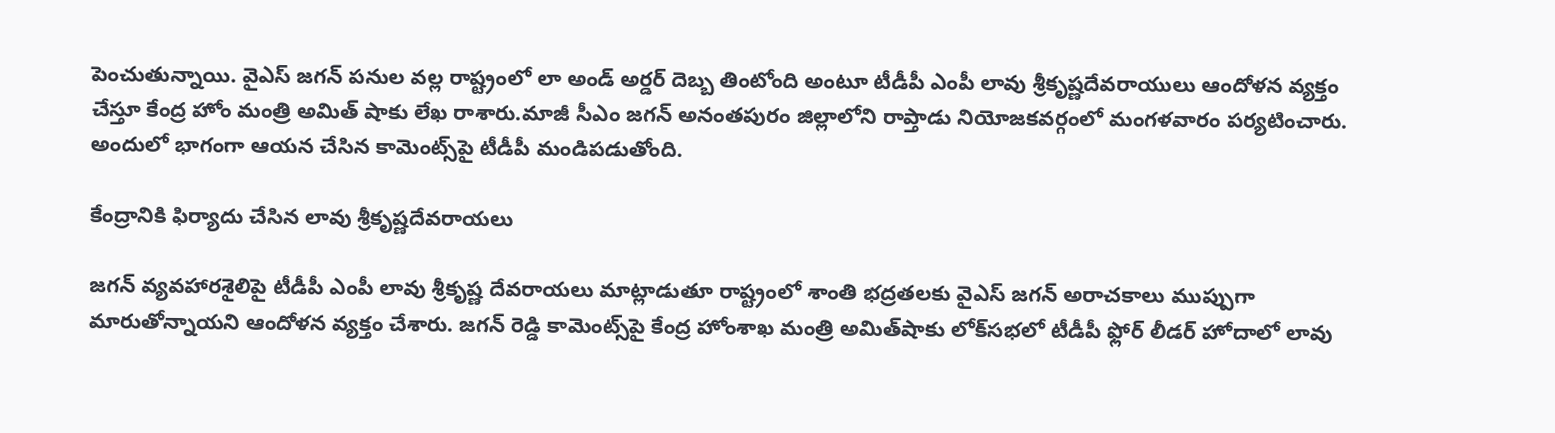పెంచుతున్నాయి. వైఎస్ జగన్ పనుల వల్ల రాష్ట్రంలో లా అండ్ అర్డర్ దెబ్బ తింటోంది అంటూ టీడీపీ ఎంపీ లావు శ్రీకృష్ణదేవరాయులు ఆందోళన వ్యక్తం చేస్తూ కేంద్ర హోం మంత్రి అమిత్ షాకు లేఖ రాశారు.మాజీ సీఎం జగన్ అనంతపురం జిల్లాలోని రాప్తాడు నియోజకవర్గంలో మంగళవారం పర్యటించారు. అందులో భాగంగా ఆయన చేసిన కామెంట్స్‌పై టీడీపీ మండిపడుతోంది.

కేంద్రానికి ఫిర్యాదు చేసిన లావు శ్రీకృష్ణదేవరాయలు

జగన్ వ్యవహారశైలిపై టీడీపీ ఎంపీ లావు శ్రీకృష్ణ దేవరాయలు మాట్లాడుతూ రాష్ట్రంలో శాంతి భద్రతలకు వైఎస్ జగన్ అరాచకాలు ముప్పుగా మారుతోన్నాయని ఆందోళన వ్యక్తం చేశారు. జగన్ రెడ్డి కామెంట్స్‌పై కేంద్ర హోంశాఖ మంత్రి అమిత్‌షాకు లోక్‌సభలో టీడీపీ ఫ్లోర్ లీడర్ హోదాలో లావు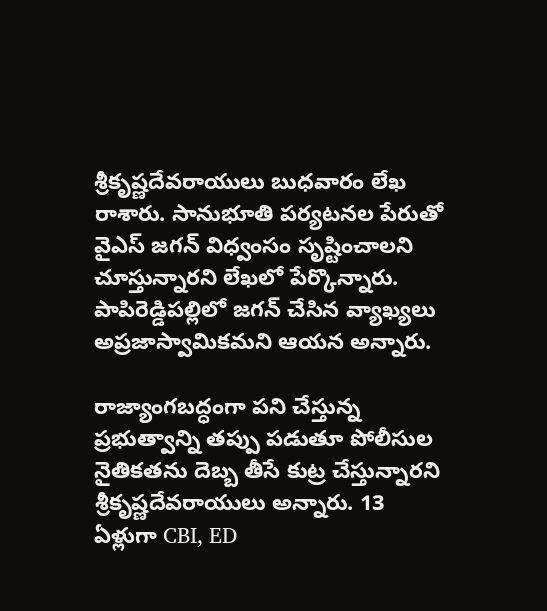శ్రీకృష్ణదేవరాయులు బుధవారం లేఖ రాశారు. సానుభూతి పర్యటనల పేరుతో వైఎస్ జగన్ విధ్వంసం సృష్టించాలని చూస్తున్నారని లేఖలో పేర్కొన్నారు. పాపిరెడ్డిపల్లిలో జగన్ చేసిన వ్యాఖ్యలు అప్రజాస్వామికమని ఆయన అన్నారు.

రాజ్యాంగబద్ధంగా పని చేస్తున్న ప్రభుత్వాన్ని తప్పు పడుతూ పోలీసుల నైతికతను దెబ్బ తీసే కుట్ర చేస్తున్నారని శ్రీకృష్ణదేవరాయులు అన్నారు. 13 ఏళ్లుగా CBI, ED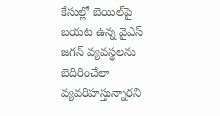కేసుల్లో బెయిల్‌పై బయట ఉన్న వైఎస్ జగన్ వ్యవస్థలను బెదిరించేలా వ్యవరిహస్తున్నారని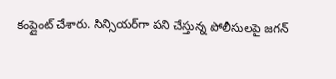కంప్లైంట్ చేశారు. సిన్సియర్‌గా పని చేస్తున్న పోలీసులపై జగన్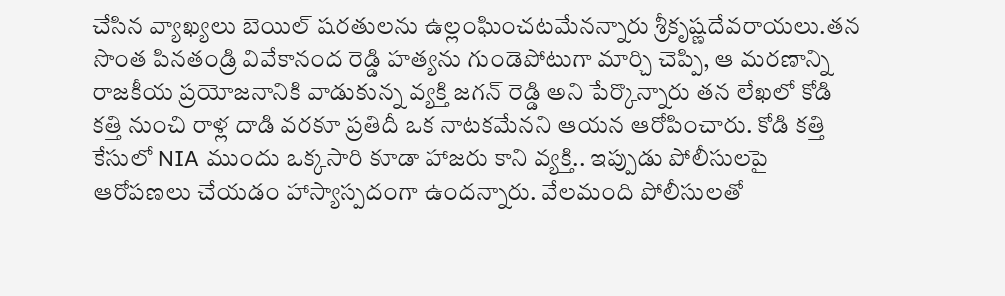చేసిన వ్యాఖ్యలు బెయిల్ షరతులను ఉల్లంఘించటమేనన్నారు శ్రీకృష్ణదేవరాయలు.తన సొంత పినతండ్రి వివేకానంద రెడ్డి హత్యను గుండెపోటుగా మార్చి చెప్పి, ఆ మరణాన్ని రాజకీయ ప్రయోజనానికి వాడుకున్న వ్యక్తి జగన్ రెడ్డి అని పేర్కొన్నారు తన లేఖలో కోడి కత్తి నుంచి రాళ్ల దాడి వరకూ ప్రతిదీ ఒక నాటకమేనని ఆయన ఆరోపించారు. కోడి కత్తి కేసులో NIA ముందు ఒక్కసారి కూడా హాజరు కాని వ్యక్తి.. ఇప్పుడు పోలీసులపై ఆరోపణలు చేయడం హాస్యాస్పదంగా ఉందన్నారు. వేలమంది పోలీసులతో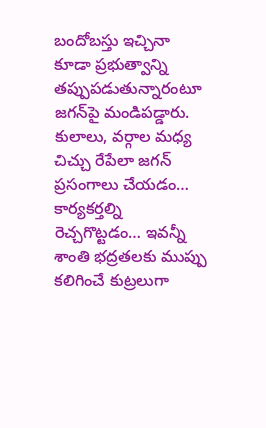బందోబస్తు ఇచ్చినా కూడా ప్రభుత్వాన్ని తప్పుపడుతున్నారంటూ జగన్‌పై మండిపడ్డారు. కులాలు, వర్గాల మధ్య చిచ్చు రేపేలా జగన్ ప్రసంగాలు చేయడం… కార్యకర్తల్ని రెచ్చగొట్టడం… ఇవన్నీ శాంతి భద్రతలకు ముప్పు కలిగించే కుట్రలుగా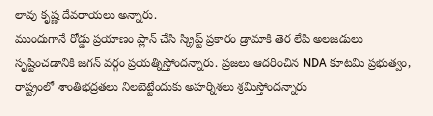లావు కృష్ణ దేవరాయలు అన్నారు.
ముందుగానే రోడ్డు ప్రయాణం ప్లాన్ చేసి స్క్రిప్ట్ ప్రకారం డ్రామాకి తెర లేపి అలజడులు సృష్టించడానికి జగన్ వర్గం ప్రయత్నిస్తోందన్నారు. ప్రజలు ఆదరించిన NDA కూటమి ప్రభుత్వం, రాష్ట్రంలో శాంతిభద్రతలు నిలబెట్టేందుకు అహర్నిశలు శ్రమిస్తోందన్నారు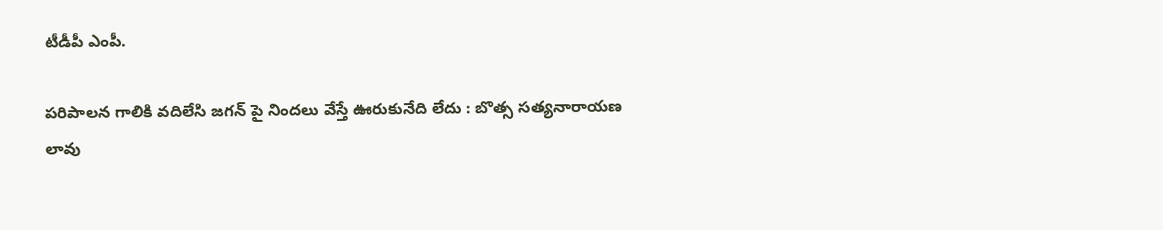టీడీపీ ఎంపీ.

పరిపాలన గాలికి వదిలేసి జగన్ పై నిందలు వేస్తే ఊరుకునేది లేదు : బొత్స సత్యనారాయణ
లావు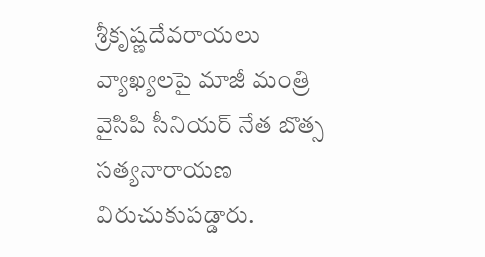శ్రీకృష్ణదేవరాయలు వ్యాఖ్యలపై మాజీ మంత్రి వైసిపి సీనియర్ నేత బొత్స సత్యనారాయణ విరుచుకుపడ్డారు.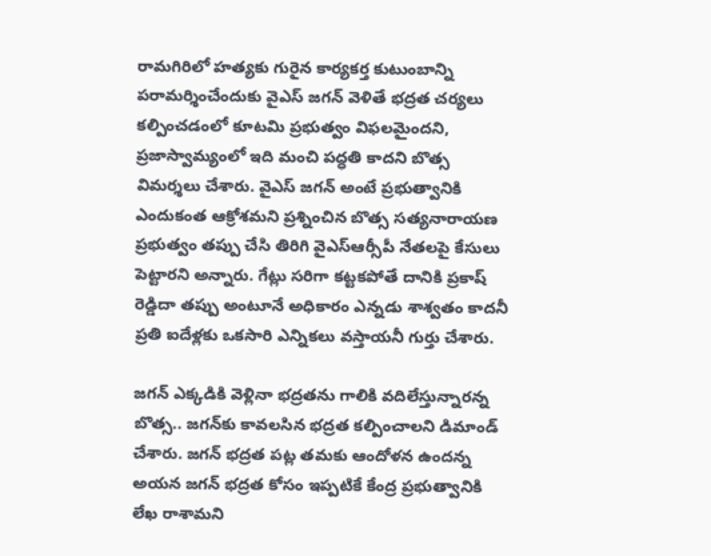రామగిరిలో హత్యకు గురైన కార్యకర్త కుటుంబాన్ని పరామర్శించేందుకు వైఎస్ జగన్ వెళితే భద్రత చర్యలు కల్పించడంలో కూటమి ప్రభుత్వం విఫలమైందని, ప్రజాస్వామ్యంలో ఇది మంచి పద్ధతి కాదని బొత్స విమర్శలు చేశారు. వైఎస్ జగన్ అంటే ప్రభుత్వానికి ఎందుకంత ఆక్రోశమని ప్రశ్నించిన బొత్స సత్యనారాయణ ప్రభుత్వం తప్పు చేసి తిరిగి వైఎస్ఆర్సీపీ నేతలపై కేసులు పెట్టారని అన్నారు. గేట్లు సరిగా కట్టకపోతే దానికి ప్రకాష్ రెడ్డిదా తప్పు అంటూనే అధికారం ఎన్నడు శాశ్వతం కాదనీ ప్రతి ఐదేళ్లకు ఒకసారి ఎన్నికలు వస్తాయనీ గుర్తు చేశారు.

జగన్ ఎక్కడికి వెళ్లినా భద్రతను గాలికి వదిలేస్తున్నారన్న బొత్స.. జగన్‌కు కావలసిన భద్రత కల్పించాలని డిమాండ్ చేశారు. జగన్ భద్రత పట్ల తమకు ఆందోళన ఉందన్న అయన జగన్ భద్రత కోసం ఇప్పటికే కేంద్ర ప్రభుత్వానికి లేఖ రాశామని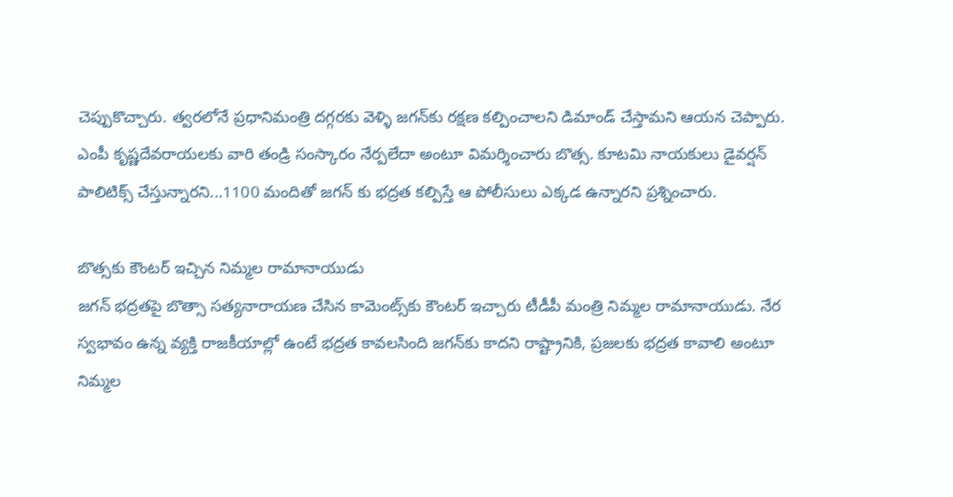చెప్పుకొచ్చారు. త్వరలోనే ప్రధానిమంత్రి దగ్గరకు వెళ్ళి జగన్‌కు రక్షణ కల్పించాలని డిమాండ్ చేస్తామని ఆయన చెప్పారు.
ఎంపీ కృష్ణదేవరాయలకు వారి తండ్రి సంస్కారం నేర్పలేదా అంటూ విమర్శించారు బొత్స. కూటమి నాయకులు డైవర్షన్ పాలిటిక్స్ చేస్తున్నారని...1100 మందితో జగన్ కు భద్రత కల్పిస్తే ఆ పోలీసులు ఎక్కడ ఉన్నారని ప్రశ్నించారు.

బొత్సకు కౌంటర్‌ ఇచ్చిన నిమ్మల రామానాయుడు
జగన్ భద్రతపై బొత్సా సత్యనారాయణ చేసిన కామెంట్స్‌కు కౌంటర్ ఇచ్చారు టీడీపీ మంత్రి నిమ్మల రామానాయుడు. నేర స్వభావం ఉన్న వ్యక్తి రాజకీయాల్లో ఉంటే భద్రత కావలసింది జగన్‌కు కాదని రాష్ట్రానికి, ప్రజలకు భద్రత కావాలి అంటూ నిమ్మల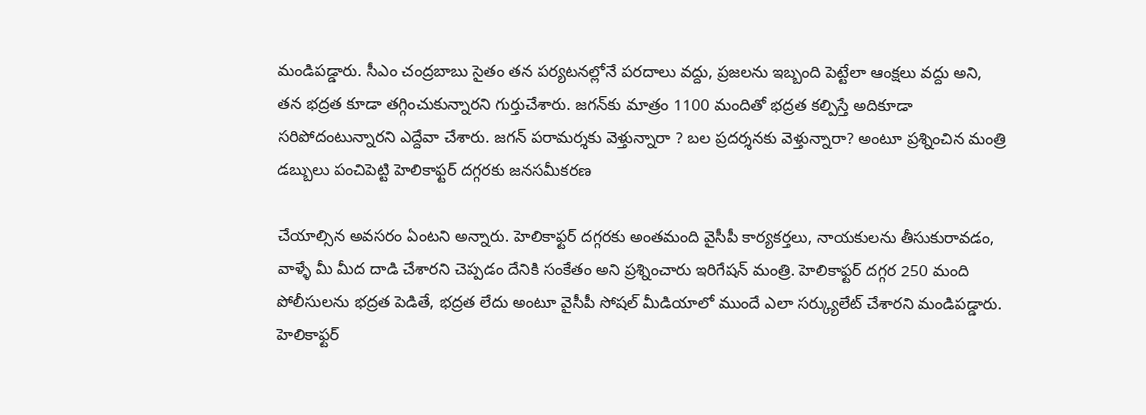మండిపడ్డారు. సీఎం చంద్రబాబు సైతం తన పర్యటనల్లోనే పరదాలు వద్దు, ప్రజలను ఇబ్బంది పెట్టేలా ఆంక్షలు వద్దు అని, తన భద్రత కూడా తగ్గించుకున్నారని గుర్తుచేశారు. జగన్‌కు మాత్రం 1100 మందితో భద్రత కల్పిస్తే అదికూడా సరిపోదంటున్నారని ఎద్దేవా చేశారు. జగన్ పరామర్శకు వెళ్తున్నారా ? బల ప్రదర్శనకు వెళ్తున్నారా? అంటూ ప్రశ్నించిన మంత్రి డబ్బులు పంచిపెట్టి హెలికాఫ్టర్ దగ్గరకు జనసమీకరణ

చేయాల్సిన అవసరం ఏంటని అన్నారు. హెలికాఫ్టర్ దగ్గరకు అంతమంది వైసీపీ కార్యకర్తలు, నాయకులను తీసుకురావడం, వాళ్ళే మీ మీద దాడి చేశారని చెప్పడం దేనికి సంకేతం అని ప్రశ్నించారు ఇరిగేషన్ మంత్రి. హెలికాఫ్టర్ దగ్గర 250 మంది పోలీసులను భద్రత పెడితే, భద్రత లేదు అంటూ వైసీపీ సోషల్ మీడియాలో ముందే ఎలా సర్క్యులేట్ చేశారని మండిపడ్డారు. హెలికాఫ్టర్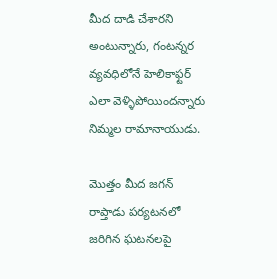మీద దాడి చేశారని అంటున్నారు, గంటన్నర వ్యవధిలోనే హెలికాఫ్టర్ ఎలా వెళ్ళిపోయిందన్నారు నిమ్మల రామానాయుడు.

మొత్తం మీద జగన్ రాప్తాడు పర్యటనలో జరిగిన ఘటనలపై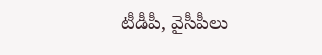టీడీపీ, వైసీపీలు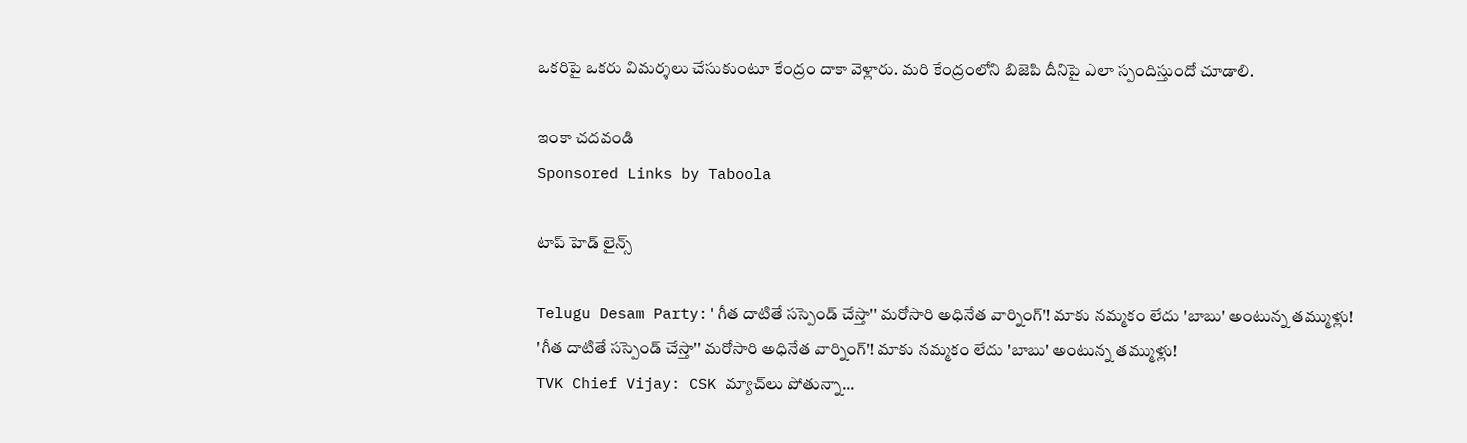ఒకరిపై ఒకరు విమర్శలు చేసుకుంటూ కేంద్రం దాకా వెళ్లారు. మరి కేంద్రంలోని బిజెపి దీనిపై ఎలా స్పందిస్తుందో చూడాలి.

ఇంకా చదవండి
Sponsored Links by Taboola

టాప్ హెడ్ లైన్స్

Telugu Desam Party:'గీత దాటితే సస్పెండ్ చేస్తా'' మరోసారి అధినేత వార్నింగ్‌'! మాకు నమ్మకం లేదు 'బాబు' అంటున్న తమ్ముళ్లు!
'గీత దాటితే సస్పెండ్ చేస్తా'' మరోసారి అధినేత వార్నింగ్‌'! మాకు నమ్మకం లేదు 'బాబు' అంటున్న తమ్ముళ్లు!
TVK Chief Vijay: CSK మ్యాచ్‌లు పోతున్నా...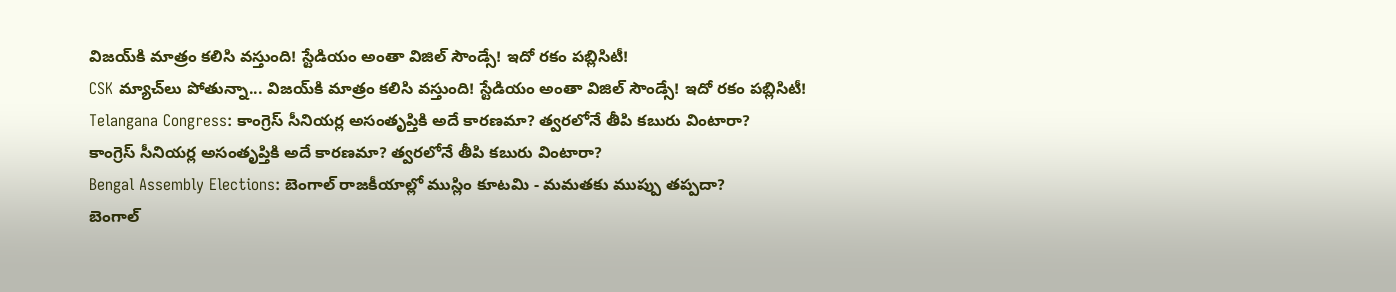విజయ్‌కి మాత్రం కలిసి వస్తుంది! స్టేడియం అంతా విజిల్ సౌండ్సే! ఇదో రకం పబ్లిసిటీ!
CSK మ్యాచ్‌లు పోతున్నా... విజయ్‌కి మాత్రం కలిసి వస్తుంది! స్టేడియం అంతా విజిల్ సౌండ్సే! ఇదో రకం పబ్లిసిటీ!
Telangana Congress: కాంగ్రెస్ సీనియర్ల అసంతృప్తికి అదే కారణమా? త్వరలోనే తీపి కబురు వింటారా?
కాంగ్రెస్ సీనియర్ల అసంతృప్తికి అదే కారణమా? త్వరలోనే తీపి కబురు వింటారా?
Bengal Assembly Elections: బెంగాల్ రాజకీయాల్లో ముస్లిం కూటమి - మమతకు ముప్పు తప్పదా?
బెంగాల్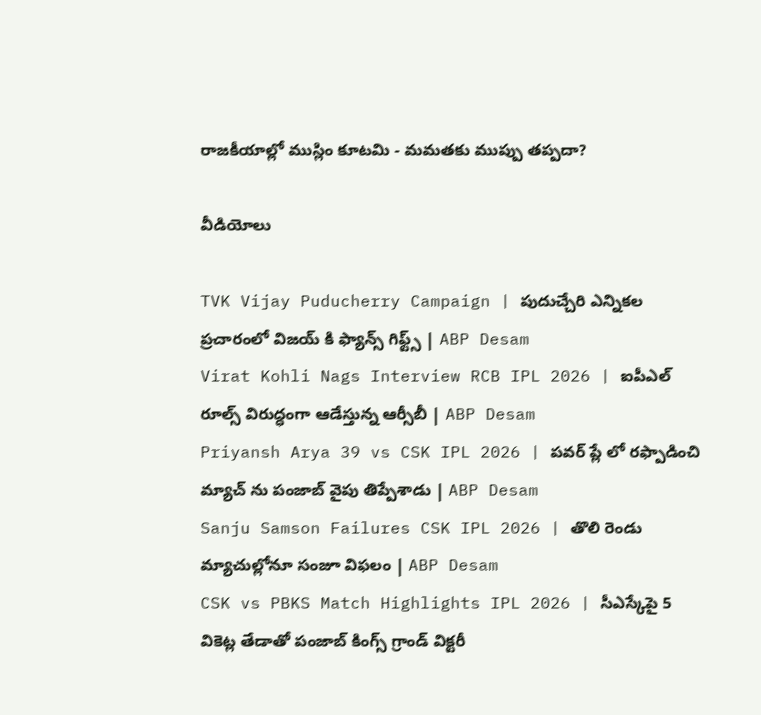రాజకీయాల్లో ముస్లిం కూటమి - మమతకు ముప్పు తప్పదా?

వీడియోలు

TVK Vijay Puducherry Campaign | పుదుచ్చేరి ఎన్నికల ప్రచారంలో విజయ్ కి ఫ్యాన్స్ గిఫ్ట్స్ | ABP Desam
Virat Kohli Nags Interview RCB IPL 2026 | ఐపీఎల్ రూల్స్ విరుద్ధంగా ఆడేస్తున్న ఆర్సీబీ | ABP Desam
Priyansh Arya 39 vs CSK IPL 2026 | పవర్ ప్లే లో రఫ్పాడించి మ్యాచ్ ను పంజాబ్ వైపు తిప్పేశాడు | ABP Desam
Sanju Samson Failures CSK IPL 2026 | తొలి రెండు మ్యాచుల్లోనూ సంజూ విఫలం | ABP Desam
CSK vs PBKS Match Highlights IPL 2026 | సీఎస్కేపై 5 వికెట్ల తేడాతో పంజాబ్ కింగ్స్ గ్రాండ్ విక్టరీ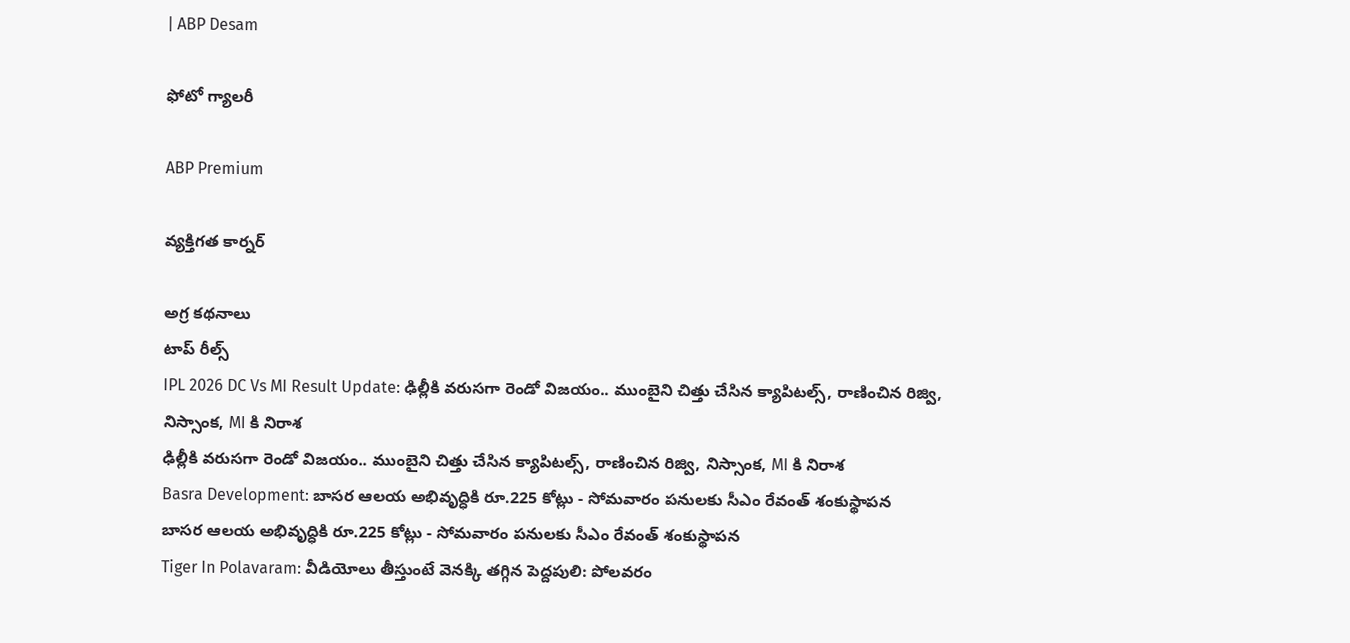| ABP Desam

ఫోటో గ్యాలరీ

ABP Premium

వ్యక్తిగత కార్నర్

అగ్ర కథనాలు
టాప్ రీల్స్
IPL 2026 DC Vs MI Result Update: ఢిల్లీకి వ‌రుస‌గా రెండో విజ‌యం.. ముంబైని చిత్తు చేసిన క్యాపిట‌ల్స్, రాణించిన రిజ్వి, నిస్సాంక‌, MI కి నిరాశ‌
ఢిల్లీకి వ‌రుస‌గా రెండో విజ‌యం.. ముంబైని చిత్తు చేసిన క్యాపిట‌ల్స్, రాణించిన రిజ్వి, నిస్సాంక‌, MI కి నిరాశ‌
Basra Development: బాసర ఆలయ అభివృద్ధికి రూ.225 కోట్లు - సోమవారం పనులకు సీఎం రేవంత్ శంకుస్థాపన
బాసర ఆలయ అభివృద్ధికి రూ.225 కోట్లు - సోమవారం పనులకు సీఎం రేవంత్ శంకుస్థాపన
Tiger In Polavaram: వీడియోలు తీస్తుంటే వెనక్కి తగ్గిన పెద్దపులి: పోలవరం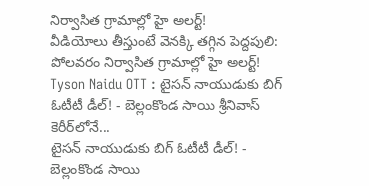నిర్వాసిత గ్రామాల్లో హై అలర్ట్!
వీడియోలు తీస్తుంటే వెనక్కి తగ్గిన పెద్దపులి: పోలవరం నిర్వాసిత గ్రామాల్లో హై అలర్ట్!
Tyson Naidu OTT : టైసన్ నాయుడుకు బిగ్ ఓటీటీ డీల్! - బెల్లంకొండ సాయి శ్రీనివాస్ కెరీర్‌లోనే...
టైసన్ నాయుడుకు బిగ్ ఓటీటీ డీల్! - బెల్లంకొండ సాయి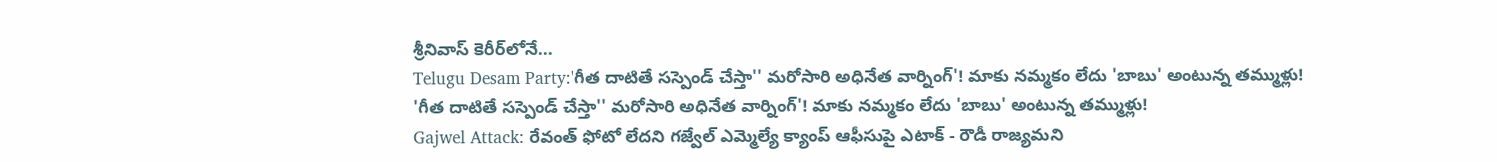శ్రీనివాస్ కెరీర్‌లోనే...
Telugu Desam Party:'గీత దాటితే సస్పెండ్ చేస్తా'' మరోసారి అధినేత వార్నింగ్‌'! మాకు నమ్మకం లేదు 'బాబు' అంటున్న తమ్ముళ్లు!
'గీత దాటితే సస్పెండ్ చేస్తా'' మరోసారి అధినేత వార్నింగ్‌'! మాకు నమ్మకం లేదు 'బాబు' అంటున్న తమ్ముళ్లు!
Gajwel Attack: రేవంత్ ఫోటో లేదని గజ్వేల్ ఎమ్మెల్యే క్యాంప్ ఆఫీసుపై ఎటాక్ - రౌడీ రాజ్యమని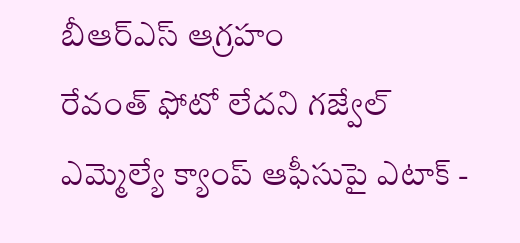బీఆర్ఎస్ ఆగ్రహం
రేవంత్ ఫోటో లేదని గజ్వేల్ ఎమ్మెల్యే క్యాంప్ ఆఫీసుపై ఎటాక్ -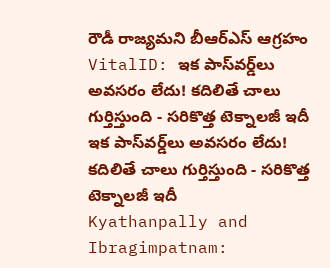రౌడీ రాజ్యమని బీఆర్ఎస్ ఆగ్రహం
VitalID: ఇక పాస్‌వర్డ్‌లు అవసరం లేదు! కదిలితే చాలు గుర్తిస్తుంది - సరికొత్త టెక్నాలజీ ఇదీ
ఇక పాస్‌వర్డ్‌లు అవసరం లేదు! కదిలితే చాలు గుర్తిస్తుంది - సరికొత్త టెక్నాలజీ ఇదీ
Kyathanpally and Ibragimpatnam: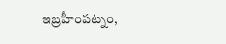ఇబ్రహీంపట్నం,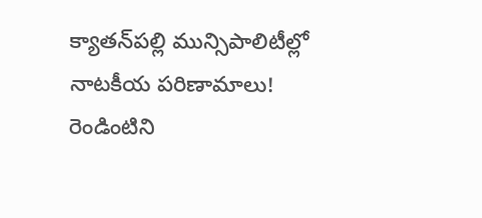క్యాతన్‌పల్లి మున్సిపాలిటీల్లో నాటకీయ పరిణామాలు! రెండింటిని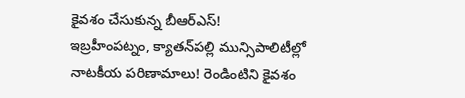కైవశం చేసుకున్న బీఆర్‌ఎస్‌!
ఇబ్రహీంపట్నం, క్యాతన్‌పల్లి మున్సిపాలిటీల్లో నాటకీయ పరిణామాలు! రెండింటిని కైవశం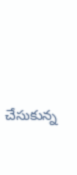చేసుకున్న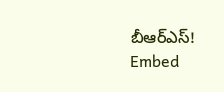బీఆర్‌ఎస్‌!
Embed